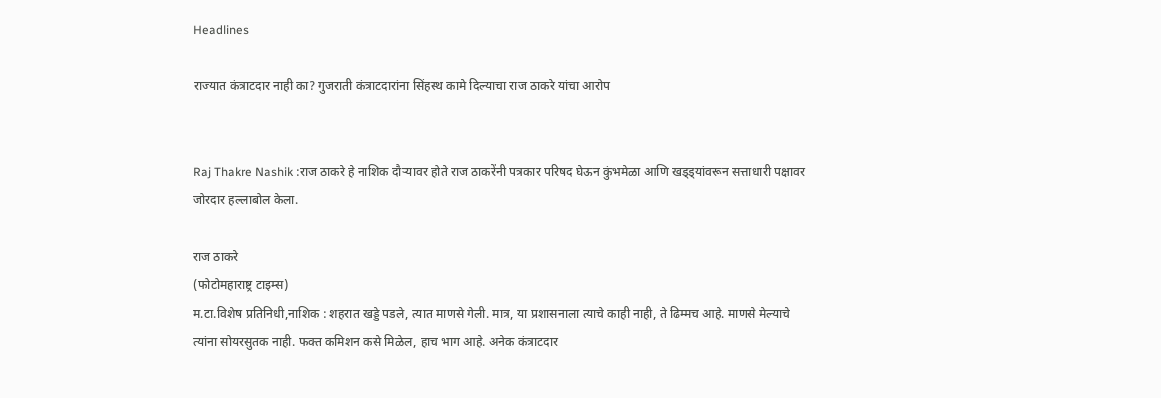Headlines

राज्यात कंत्राटदार नाही का? गुजराती कंत्राटदारांना सिंहस्थ कामे दिल्याचा राज ठाकरे यांचा आरोप


Raj Thakre Nashik :राज ठाकरे हे नाशिक दौऱ्यावर होते राज ठाकरेंनी पत्रकार परिषद घेऊन कुंभमेळा आणि खड्ड्यांवरून सत्ताधारी पक्षावर जोरदार हल्लाबोल केला.

राज ठाकरे
(फोटोमहाराष्ट्र टाइम्स)
म.टा.विशेष प्रतिनिधी,नाशिक : शहरात खड्डे पडले, त्यात माणसे गेली. मात्र, या प्रशासनाला त्याचे काही नाही, ते ढिम्मच आहे. माणसे मेल्याचे त्यांना सोयरसुतक नाही. फक्त कमिशन कसे मिळेल, हाच भाग आहे. अनेक कंत्राटदार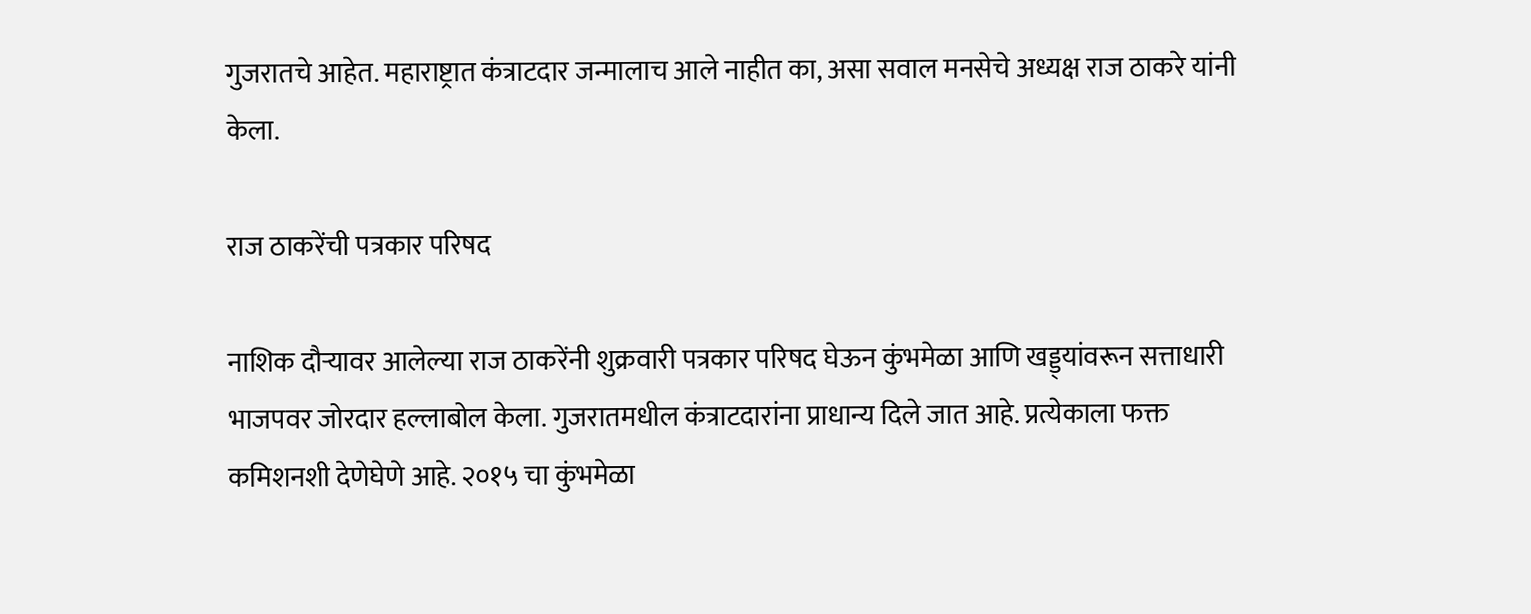गुजरातचे आहेत. महाराष्ट्रात कंत्राटदार जन्मालाच आले नाहीत का, असा सवाल मनसेचे अध्यक्ष राज ठाकरे यांनी केला.

राज ठाकरेंची पत्रकार परिषद

नाशिक दौऱ्यावर आलेल्या राज ठाकरेंनी शुक्रवारी पत्रकार परिषद घेऊन कुंभमेळा आणि खड्ड्यांवरून सत्ताधारी भाजपवर जोरदार हल्लाबोल केला. गुजरातमधील कंत्राटदारांना प्राधान्य दिले जात आहे. प्रत्येकाला फक्त कमिशनशी देणेघेणे आहे. २०१५ चा कुंभमेळा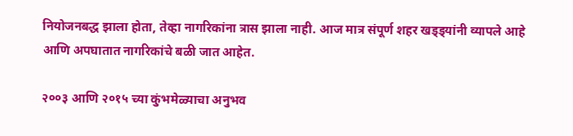नियोजनबद्ध झाला होता, तेव्हा नागरिकांना त्रास झाला नाही. आज मात्र संपूर्ण शहर खड्ड्यांनी व्यापले आहे आणि अपघातात नागरिकांचे बळी जात आहेत.

२००३ आणि २०१५ च्या कुंभमेळ्याचा अनुभव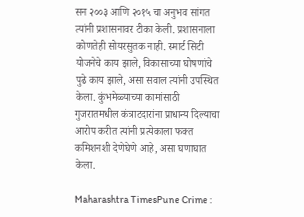सन २००३ आणि २०१५ चा अनुभव सांगत त्यांनी प्रशासनावर टीका केली. प्रशासनाला कोणतेही सोयरसुतक नाही. स्मार्ट सिटी योजनेचे काय झाले, विकासाच्या घोषणांचे पुढे काय झाले, असा सवाल त्यांनी उपस्थित केला. कुंभमेळ्याच्या कामांसाठी गुजरातमधील कंत्राटदारांना प्राधान्य दिल्याचा आरोप करीत त्यांनी प्रत्येकाला फक्त कमिशनशी देणेघेणे आहे, असा घणाघात केला.

Maharashtra TimesPune Crime :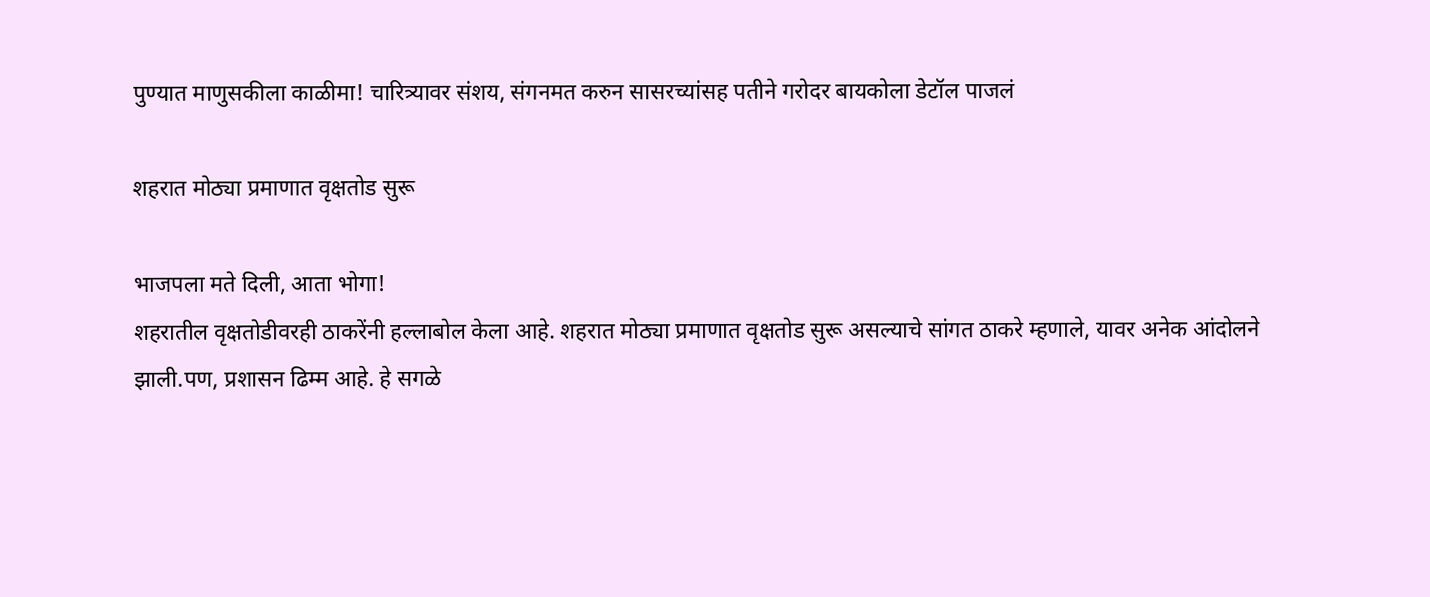पुण्यात माणुसकीला काळीमा! चारित्र्यावर संशय, संगनमत करुन सासरच्यांसह पतीने गरोदर बायकोला डेटॉल पाजलं

शहरात मोठ्या प्रमाणात वृक्षतोड सुरू

भाजपला मते दिली, आता भोगा!
शहरातील वृक्षतोडीवरही ठाकरेंनी हल्लाबोल केला आहे. शहरात मोठ्या प्रमाणात वृक्षतोड सुरू असल्याचे सांगत ठाकरे म्हणाले, यावर अनेक आंदोलने झाली.पण, प्रशासन ढिम्म आहे. हे सगळे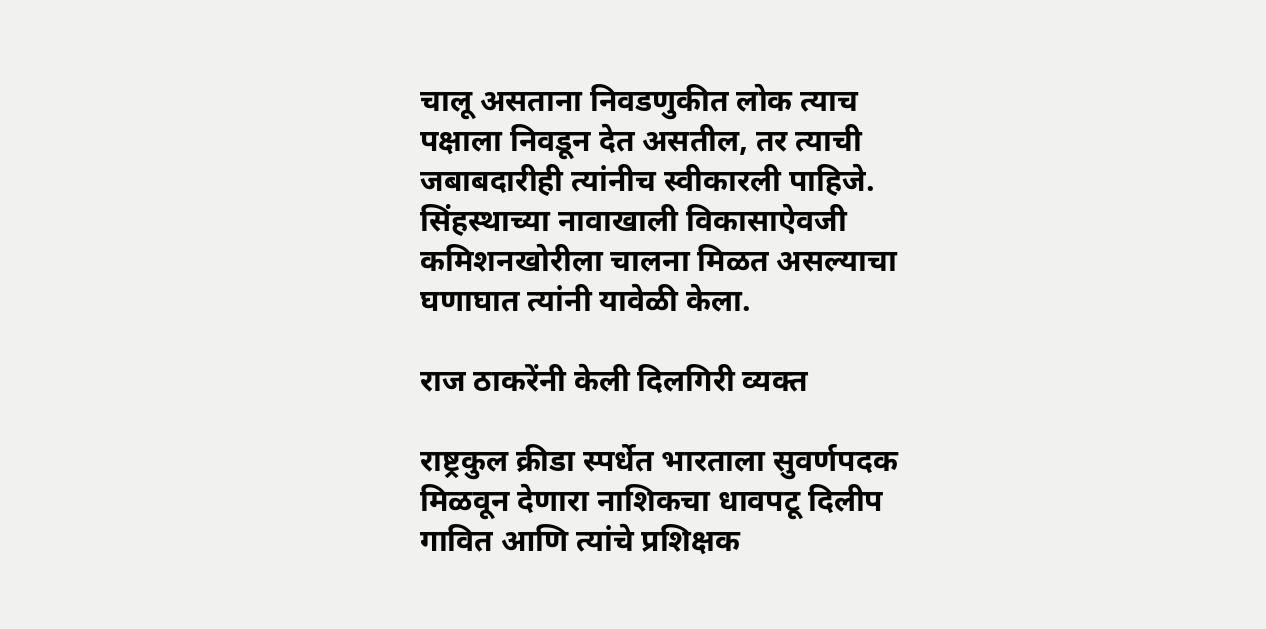चालू असताना निवडणुकीत लोक त्याच पक्षाला निवडून देत असतील, तर त्याची जबाबदारीही त्यांनीच स्वीकारली पाहिजे. सिंहस्थाच्या नावाखाली विकासाऐवजी कमिशनखोरीला चालना मिळत असल्याचा घणाघात त्यांनी यावेळी केला.

राज ठाकरेंनी केली दिलगिरी व्यक्त

राष्ट्रकुल क्रीडा स्पर्धेत भारताला सुवर्णपदक मिळवून देणारा नाशिकचा धावपटू दिलीप गावित आणि त्यांचे प्रशिक्षक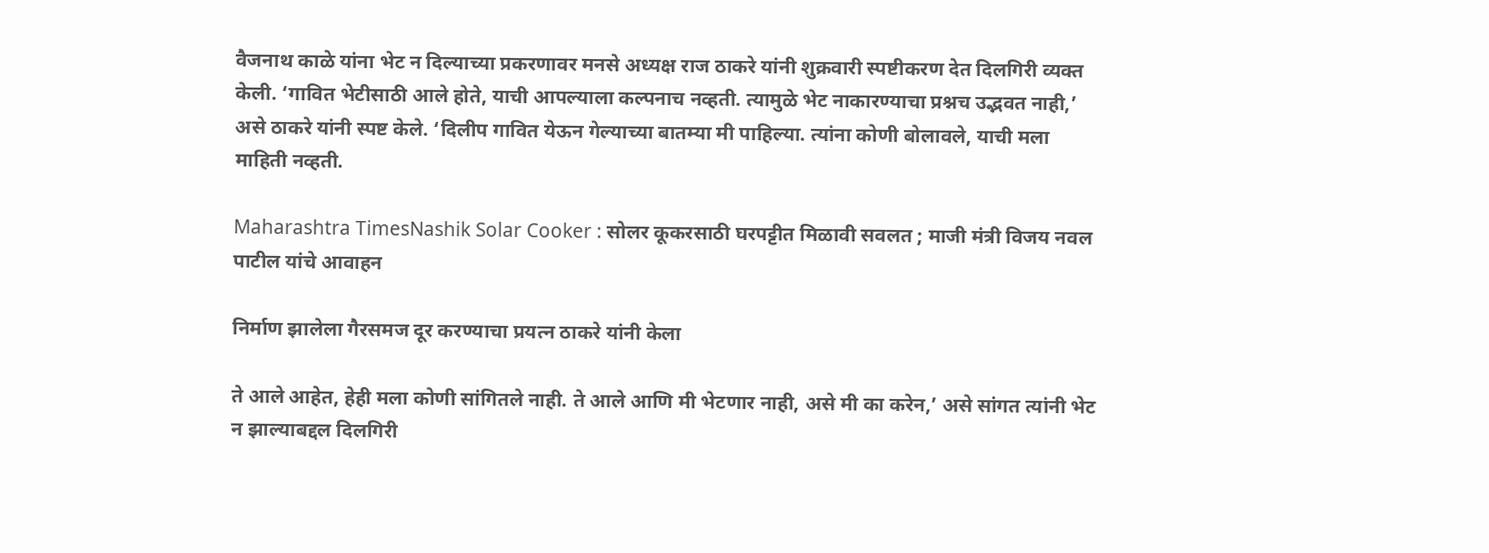वैजनाथ काळे यांना भेट न दिल्याच्या प्रकरणावर मनसे अध्यक्ष राज ठाकरे यांनी शुक्रवारी स्पष्टीकरण देत दिलगिरी व्यक्त केली. ‘गावित भेटीसाठी आले होते, याची आपल्याला कल्पनाच नव्हती. त्यामुळे भेट नाकारण्याचा प्रश्नच उद्भवत नाही,’ असे ठाकरे यांनी स्पष्ट केले. ‘दिलीप गावित येऊन गेल्याच्या बातम्या मी पाहिल्या. त्यांना कोणी बोलावले, याची मला माहिती नव्हती.

Maharashtra TimesNashik Solar Cooker : सोलर कूकरसाठी घरपट्टीत मिळावी सवलत ; माजी मंत्री विजय नवल पाटील यांचे आवाहन

निर्माण झालेला गैरसमज दूर करण्याचा प्रयत्न ठाकरे यांनी केला

ते आले आहेत, हेही मला कोणी सांगितले नाही. ते आले आणि मी भेटणार नाही, असे मी का करेन,’ असे सांगत त्यांनी भेट न झाल्याबद्दल दिलगिरी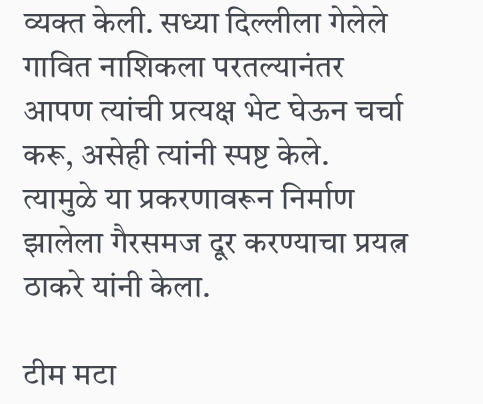व्यक्त केली. सध्या दिल्लीला गेलेले गावित नाशिकला परतल्यानंतर आपण त्यांची प्रत्यक्ष भेट घेऊन चर्चा करू, असेही त्यांनी स्पष्ट केले. त्यामुळे या प्रकरणावरून निर्माण झालेला गैरसमज दूर करण्याचा प्रयत्न ठाकरे यांनी केला.

टीम मटा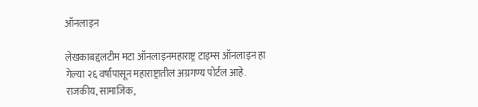ऑनलाइन

लेखकाबद्दलटीम मटा ऑनलाइनमहाराष्ट्र टाइम्स ऑनलाइन हा गेल्या २६ वर्षांपासून महाराष्ट्रातील अग्रगण्य पोर्टल आहे. राजकीय, सामाजिक,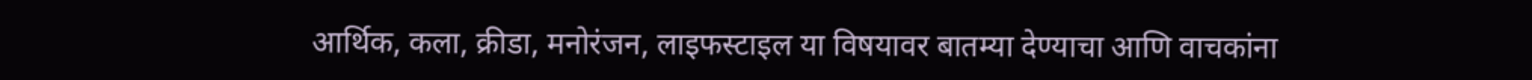आर्थिक, कला, क्रीडा, मनोरंजन, लाइफस्टाइल या विषयावर बातम्या देण्याचा आणि वाचकांना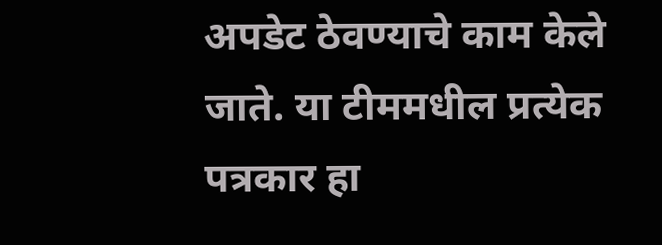अपडेट ठेवण्याचे काम केले जाते. या टीममधील प्रत्येक पत्रकार हा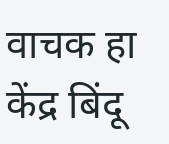वाचक हा केंद्र बिंदू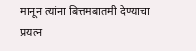मानून त्यांना बित्तमबातमी देण्याचा प्रयत्न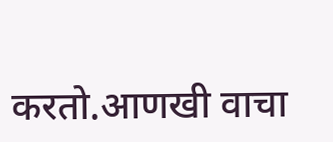करतो.आणखी वाचा